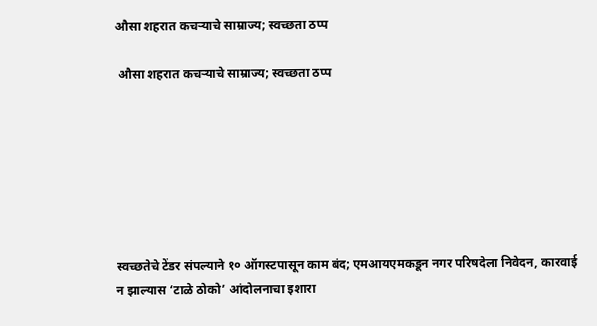औसा शहरात कचऱ्याचे साम्राज्य; स्वच्छता ठप्प

 औसा शहरात कचऱ्याचे साम्राज्य; स्वच्छता ठप्प







स्वच्छतेचे टेंडर संपल्याने १० ऑगस्टपासून काम बंद; एमआयएमकडून नगर परिषदेला निवेदन, कारवाई न झाल्यास ‘टाळे ठोको’ आंदोलनाचा इशारा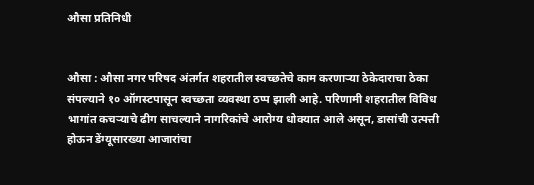औसा प्रतिनिधी


औसा : औसा नगर परिषद अंतर्गत शहरातील स्वच्छतेचे काम करणाऱ्या ठेकेदाराचा ठेका संपल्याने १० ऑगस्टपासून स्वच्छता व्यवस्था ठप्प झाली आहे. परिणामी शहरातील विविध भागांत कचऱ्याचे ढीग साचल्याने नागरिकांचे आरोग्य धोक्यात आले असून, डासांची उत्पत्ती होऊन डेंग्यूसारख्या आजारांचा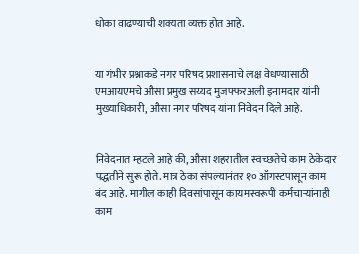धोका वाढण्याची शक्यता व्यक्त होत आहे.


या गंभीर प्रश्नाकडे नगर परिषद प्रशासनाचे लक्ष वेधण्यासाठी एमआयएमचे औसा प्रमुख सय्यद मुजफ्फरअली इनामदार यांनी मुख्याधिकारी, औसा नगर परिषद यांना निवेदन दिले आहे.


निवेदनात म्हटले आहे की, औसा शहरातील स्वच्छतेचे काम ठेकेदार पद्धतीने सुरू होते. मात्र ठेका संपल्यानंतर १० ऑगस्टपासून काम बंद आहे. मागील काही दिवसांपासून कायमस्वरूपी कर्मचाऱ्यांनाही काम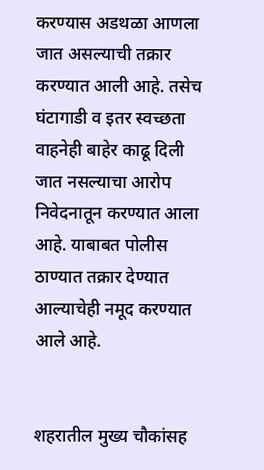करण्यास अडथळा आणला जात असल्याची तक्रार करण्यात आली आहे. तसेच घंटागाडी व इतर स्वच्छता वाहनेही बाहेर काढू दिली जात नसल्याचा आरोप निवेदनातून करण्यात आला आहे. याबाबत पोलीस ठाण्यात तक्रार देण्यात आल्याचेही नमूद करण्यात आले आहे.


शहरातील मुख्य चौकांसह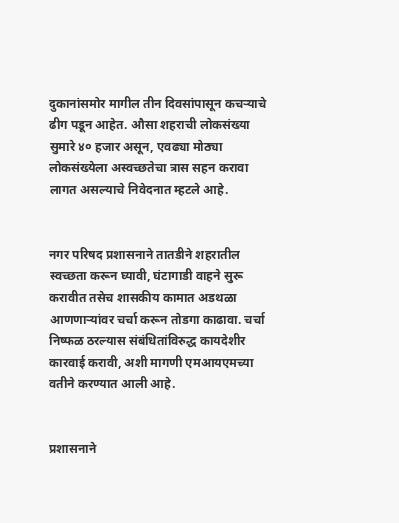दुकानांसमोर मागील तीन दिवसांपासून कचऱ्याचे ढीग पडून आहेत. औसा शहराची लोकसंख्या सुमारे ४० हजार असून, एवढ्या मोठ्या लोकसंख्येला अस्वच्छतेचा त्रास सहन करावा लागत असल्याचे निवेदनात म्हटले आहे.


नगर परिषद प्रशासनाने तातडीने शहरातील स्वच्छता करून घ्यावी, घंटागाडी वाहने सुरू करावीत तसेच शासकीय कामात अडथळा आणणाऱ्यांवर चर्चा करून तोडगा काढावा. चर्चा निष्फळ ठरल्यास संबंधितांविरुद्ध कायदेशीर कारवाई करावी, अशी मागणी एमआयएमच्या वतीने करण्यात आली आहे.


प्रशासनाने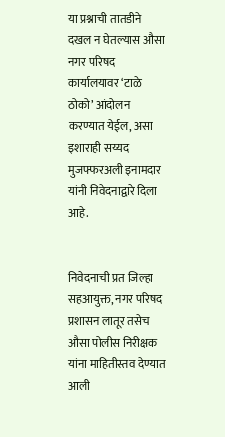या प्रश्नाची तातडीने दखल न घेतल्यास औसा नगर परिषद कार्यालयावर ‘टाळे ठोको’ आंदोलन करण्यात येईल, असा इशाराही सय्यद मुजफ्फरअली इनामदार यांनी निवेदनाद्वारे दिला आहे.


निवेदनाची प्रत जिल्हा सहआयुक्त, नगर परिषद प्रशासन लातूर तसेच औसा पोलीस निरीक्षक यांना माहितीस्तव देण्यात आली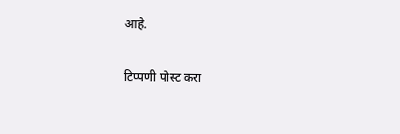आहे.

टिप्पणी पोस्ट करा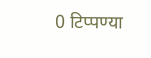0 टिप्पण्या